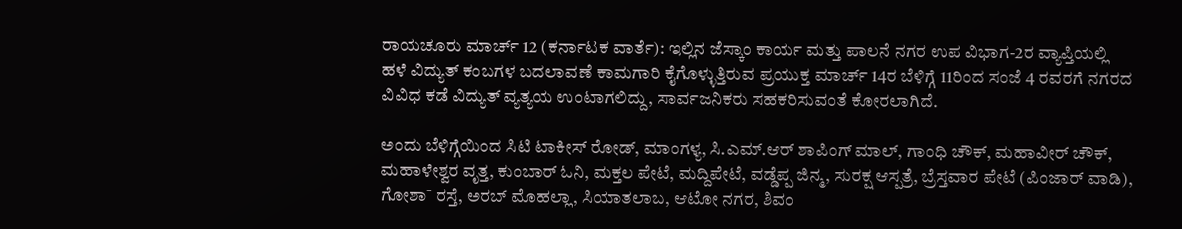ರಾಯಚೂರು ಮಾರ್ಚ್ 12 (ಕರ್ನಾಟಕ ವಾರ್ತೆ): ಇಲ್ಲಿನ ಜೆಸ್ಕಾಂ ಕಾರ್ಯ ಮತ್ತು ಪಾಲನೆ ನಗರ ಉಪ ವಿಭಾಗ-2ರ ವ್ಯಾಪ್ತಿಯಲ್ಲಿ ಹಳೆ ವಿದ್ಯುತ್ ಕಂಬಗಳ ಬದಲಾವಣೆ ಕಾಮಗಾರಿ ಕೈಗೊಳ್ಳುತ್ತಿರುವ ಪ್ರಯುಕ್ತ ಮಾರ್ಚ್ 14ರ ಬೆಳಿಗ್ಗೆ 11ರಿಂದ ಸಂಜೆ 4 ರವರಗೆ ನಗರದ ವಿವಿಧ ಕಡೆ ವಿದ್ಯುತ್ ವ್ಯತ್ಯಯ ಉಂಟಾಗಲಿದ್ದು, ಸಾರ್ವಜನಿಕರು ಸಹಕರಿಸುವಂತೆ ಕೋರಲಾಗಿದೆ.

ಅಂದು ಬೆಳಿಗ್ಗೆಯಿಂದ ಸಿಟಿ ಟಾಕೀಸ್ ರೋಡ್, ಮಾಂಗಳ್ಯ, ಸಿ.ಎಮ್.ಆರ್ ಶಾಪಿಂಗ್ ಮಾಲ್, ಗಾಂಧಿ ಚೌಕ್, ಮಹಾವೀರ್ ಚೌಕ್, ಮಹಾಳೇಶ್ವರ ವೃತ್ತ, ಕುಂಬಾರ್ ಓನಿ, ಮಕ್ತಲ ಪೇಟೆ, ಮದ್ದಿಪೇಟೆ, ವಡ್ಡೆಪ್ಪ ಜಿನ್ಮ, ಸುರಕ್ಷ ಆಸ್ಪತ್ರೆ, ಬ್ರೆಸ್ತವಾರ ಪೇಟೆ (ಪಿಂಜಾರ್ ವಾಡಿ), ಗೋಶಾ¯ ರಸ್ತೆ, ಅರಬ್ ಮೊಹಲ್ಲಾ, ಸಿಯಾತಲಾಬ, ಆಟೋ ನಗರ, ಶಿವಂ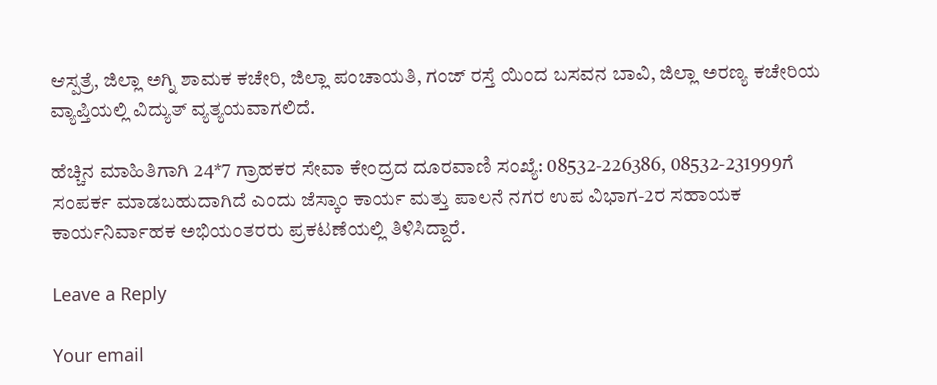ಆಸ್ಪತ್ರೆ, ಜಿಲ್ಲಾ ಅಗ್ನಿ ಶಾಮಕ ಕಚೇರಿ, ಜಿಲ್ಲಾ ಪಂಚಾಯತಿ, ಗಂಜ್ ರಸ್ತೆ ಯಿಂದ ಬಸವನ ಬಾವಿ, ಜಿಲ್ಲಾ ಅರಣ್ಯ ಕಚೇರಿಯ ವ್ಯಾಪ್ತಿಯಲ್ಲಿ ವಿದ್ಯುತ್ ವ್ಯತ್ಯಯವಾಗಲಿದೆ.

ಹೆಚ್ಚಿನ ಮಾಹಿತಿಗಾಗಿ 24*7 ಗ್ರಾಹಕರ ಸೇವಾ ಕೇಂದ್ರದ ದೂರವಾಣಿ ಸಂಖ್ಯೆ: 08532-226386, 08532-231999ಗೆ ಸಂಪರ್ಕ ಮಾಡಬಹುದಾಗಿದೆ ಎಂದು ಜೆಸ್ಕಾಂ ಕಾರ್ಯ ಮತ್ತು ಪಾಲನೆ ನಗರ ಉಪ ವಿಭಾಗ-2ರ ಸಹಾಯಕ ಕಾರ್ಯನಿರ್ವಾಹಕ ಅಭಿಯಂತರರು ಪ್ರಕಟಣೆಯಲ್ಲಿ ತಿಳಿಸಿದ್ದಾರೆ.

Leave a Reply

Your email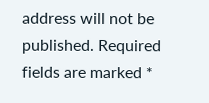address will not be published. Required fields are marked *